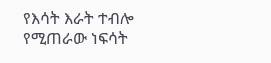የእሳት እራት ተብሎ የሚጠራው ነፍሳት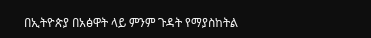በኢትዮጵያ በአፅዋት ላይ ምንም ጉዳት የማያስከትል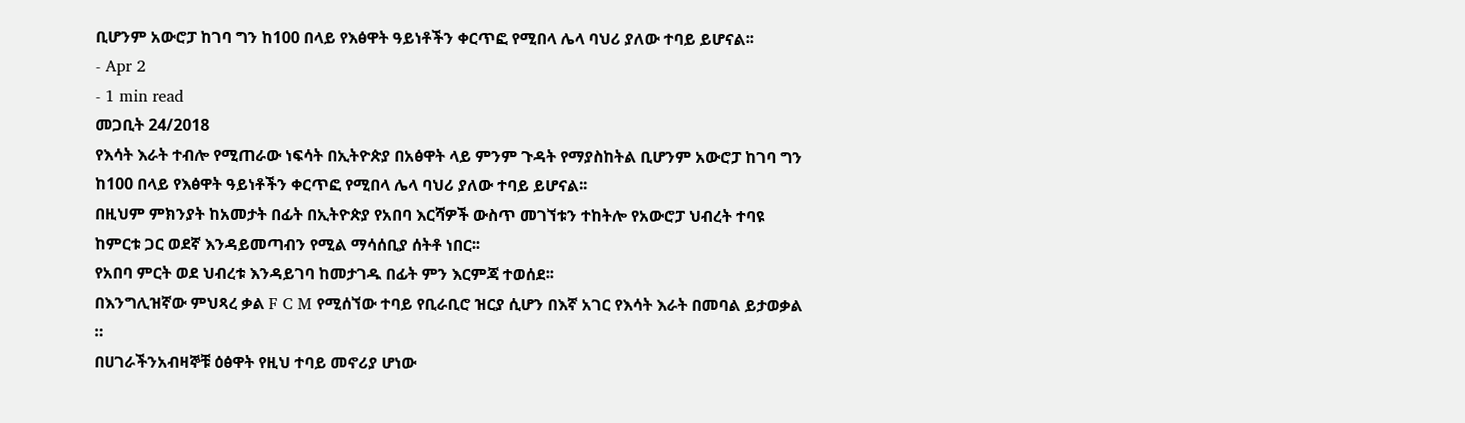ቢሆንም አውሮፓ ከገባ ግን ከ100 በላይ የእፅዋት ዓይነቶችን ቀርጥፎ የሚበላ ሌላ ባህሪ ያለው ተባይ ይሆናል፡፡
- Apr 2
- 1 min read
መጋቢት 24/2018
የእሳት እራት ተብሎ የሚጠራው ነፍሳት በኢትዮጵያ በአፅዋት ላይ ምንም ጉዳት የማያስከትል ቢሆንም አውሮፓ ከገባ ግን ከ100 በላይ የእፅዋት ዓይነቶችን ቀርጥፎ የሚበላ ሌላ ባህሪ ያለው ተባይ ይሆናል፡፡
በዚህም ምክንያት ከአመታት በፊት በኢትዮጵያ የአበባ እርሻዎች ውስጥ መገኘቱን ተከትሎ የአውሮፓ ህብረት ተባዩ ከምርቱ ጋር ወደኛ እንዳይመጣብን የሚል ማሳሰቢያ ሰትቶ ነበር፡፡
የአበባ ምርት ወደ ህብረቱ እንዳይገባ ከመታገዱ በፊት ምን እርምጃ ተወሰደ፡፡
በእንግሊዝኛው ምህጻረ ቃል F C M የሚሰኘው ተባይ የቢራቢሮ ዝርያ ሲሆን በእኛ አገር የእሳት እራት በመባል ይታወቃል ።
በሀገራችንአብዛኞቹ ዕፅዋት የዚህ ተባይ መኖሪያ ሆነው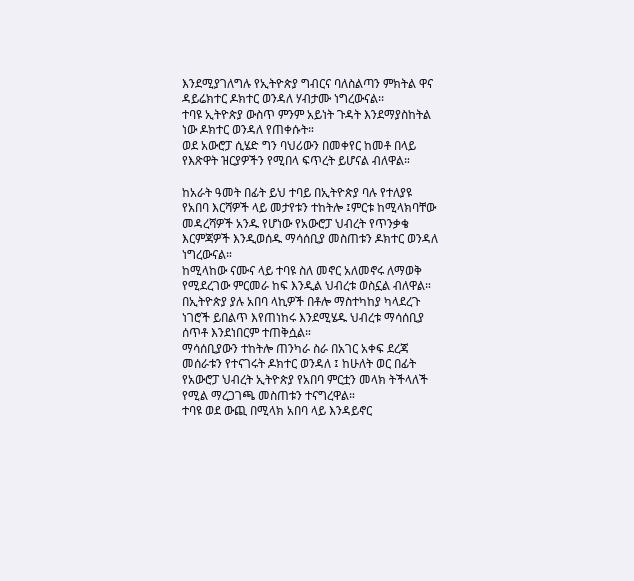እንደሚያገለግሉ የኢትዮጵያ ግብርና ባለስልጣን ምክትል ዋና ዳይሬክተር ዶክተር ወንዳለ ሃብታሙ ነግረውናል፡፡
ተባዩ ኢትዮጵያ ውስጥ ምንም አይነት ጉዳት እንደማያስከትል ነው ዶክተር ወንዳለ የጠቀሱት።
ወደ አውሮፓ ሲሄድ ግን ባህሪውን በመቀየር ከመቶ በላይ የእጽዋት ዝርያዎችን የሚበላ ፍጥረት ይሆናል ብለዋል።

ከአራት ዓመት በፊት ይህ ተባይ በኢትዮጵያ ባሉ የተለያዩ የአበባ እርሻዎች ላይ መታየቱን ተከትሎ ፤ምርቱ ከሚላክባቸው መዳረሻዎች አንዱ የሆነው የአውሮፓ ህብረት የጥንቃቄ እርምጃዎች እንዲወሰዱ ማሳሰቢያ መስጠቱን ዶክተር ወንዳለ ነግረውናል።
ከሚላከው ናሙና ላይ ተባዩ ስለ መኖር አለመኖሩ ለማወቅ የሚደረገው ምርመራ ከፍ እንዲል ህብረቱ ወስኗል ብለዋል።
በኢትዮጵያ ያሉ አበባ ላኪዎች በቶሎ ማስተካከያ ካላደረጉ ነገሮች ይበልጥ እየጠነከሩ እንደሚሄዱ ህብረቱ ማሳሰቢያ ሰጥቶ እንደነበርም ተጠቅሷል።
ማሳሰቢያውን ተከትሎ ጠንካራ ስራ በአገር አቀፍ ደረጃ መሰራቱን የተናገሩት ዶክተር ወንዳለ ፤ ከሁለት ወር በፊት የአውሮፓ ህብረት ኢትዮጵያ የአበባ ምርቷን መላክ ትችላለች የሚል ማረጋገጫ መስጠቱን ተናግረዋል።
ተባዩ ወደ ውጪ በሚላክ አበባ ላይ እንዳይኖር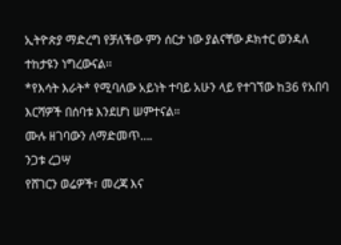ኢትዮጵያ ማድረግ የቻለችው ምን ሰርታ ነው ያልናቸው ዶክተር ወንዳለ ተከታዩን ነግረውናል፡፡
*የእሳት እራት* የሚባለው አይነት ተባይ አሁን ላይ የተገኘው ከ36 የአበባ እርሻዎች በሰባቱ እንደሆነ ሠምተናል።
ሙሉ ዘገባውን ለማድመጥ….
ንጋቱ ረጋሣ
የሸገርን ወሬዎች፣ መረጃ እና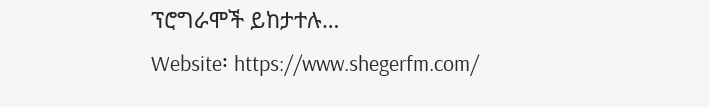ፕሮግራሞች ይከታተሉ…
Website፡ https://www.shegerfm.com/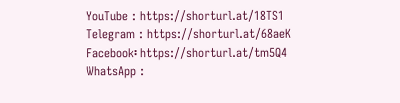YouTube : https://shorturl.at/18TS1
Telegram : https://shorturl.at/68aeK
Facebook፡ https://shorturl.at/tm5Q4
WhatsApp :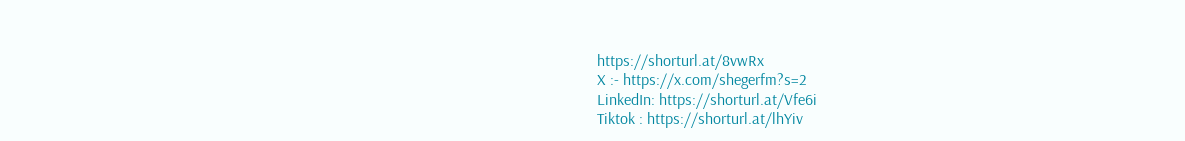https://shorturl.at/8vwRx
X :- https://x.com/shegerfm?s=2
LinkedIn: https://shorturl.at/Vfe6i
Tiktok : https://shorturl.at/lhYiv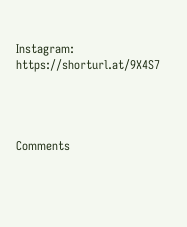Instagram: https://shorturl.at/9X4S7




Comments